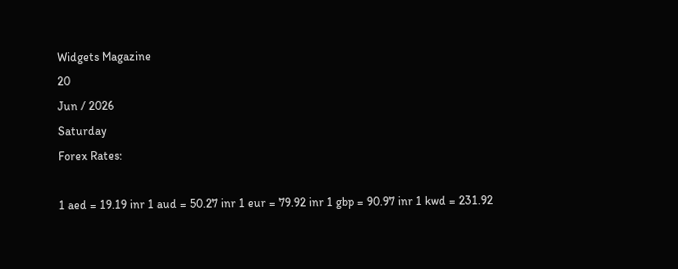Widgets Magazine
20
Jun / 2026
Saturday
Forex Rates:

1 aed = 19.19 inr 1 aud = 50.27 inr 1 eur = 79.92 inr 1 gbp = 90.97 inr 1 kwd = 231.92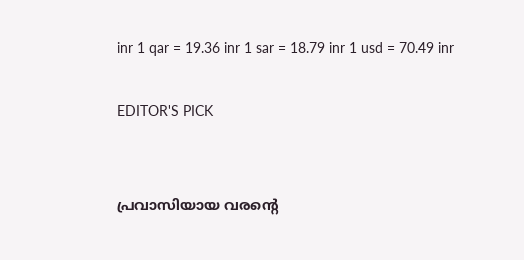inr 1 qar = 19.36 inr 1 sar = 18.79 inr 1 usd = 70.49 inr

EDITOR'S PICK


പ്രവാസിയായ വരന്റെ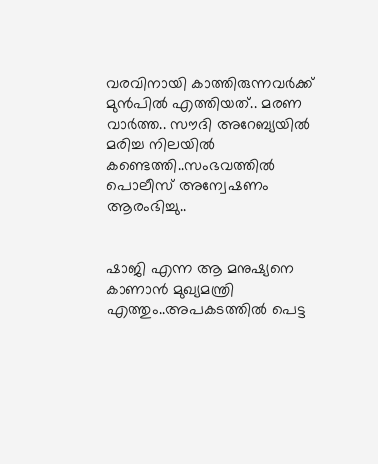വരവിനായി കാത്തിരുന്നവർക്ക് മുൻപിൽ എത്തിയത്.. മരണ വാർത്ത.. സൗദി അറേബ്യയിൽ മരിച്ച നിലയില്‍ കണ്ടെത്തി..സംഭവത്തില്‍ പൊലീസ് അന്വേഷണം ആരംഭിച്ചു..


ഷാജി എന്ന ആ മനുഷ്യനെ കാണാൻ മുഖ്യമന്ത്രി എത്തും..അപകടത്തിൽ പെട്ട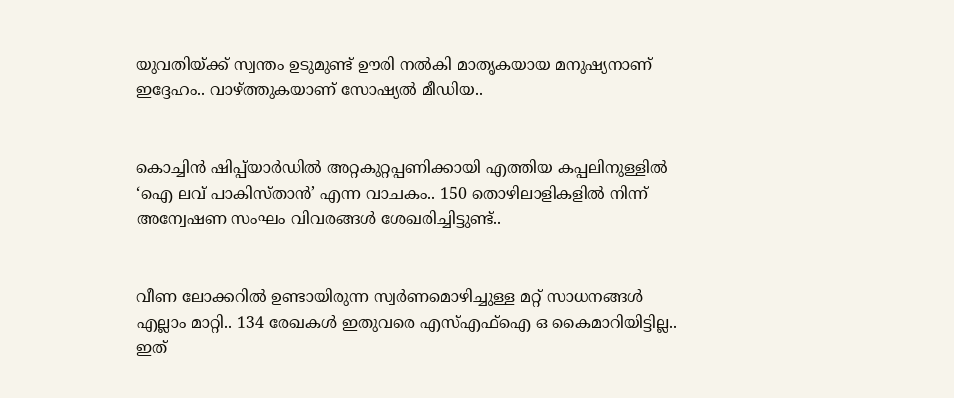യുവതിയ്ക്ക് സ്വന്തം ഉടുമുണ്ട് ഊരി നൽകി മാതൃകയായ മനുഷ്യനാണ് ഇദ്ദേഹം.. വാഴ്ത്തുകയാണ് സോഷ്യല്‍ മീഡിയ..


കൊച്ചിൻ ഷിപ്പ്‌യാർഡിൽ അറ്റകുറ്റപ്പണിക്കായി എത്തിയ കപ്പലിനുള്ളിൽ ‘ഐ ലവ് പാകിസ്താൻ’ എന്ന വാചകം.. 150 തൊഴിലാളികളിൽ നിന്ന് അന്വേഷണ സംഘം വിവരങ്ങൾ ശേഖരിച്ചിട്ടുണ്ട്..


വീണ ലോക്കറിൽ ഉണ്ടായിരുന്ന സ്വർണമൊഴിച്ചുള്ള മറ്റ് സാധനങ്ങൾ എല്ലാം മാറ്റി.. 134 രേഖകൾ ഇതുവരെ എസ്എഫ്ഐ ഒ കൈമാറിയിട്ടില്ല.. ഇത്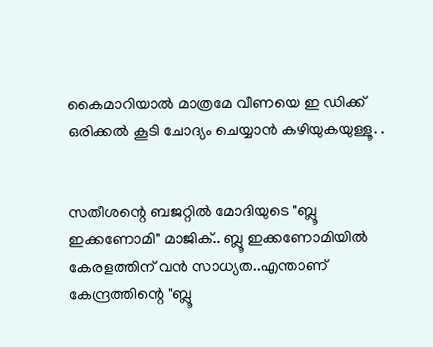കൈമാറിയാൽ മാത്രമേ വീണയെ ഇ ഡിക്ക് ഒരിക്കൽ കൂടി ചോദ്യം ചെയ്യാൻ കഴിയുകയുള്ളൂ. .


സതീശന്റെ ബജറ്റിൽ മോദിയുടെ "ബ്ലൂ ഇക്കണോമി" മാജിക്.. ബ്ലൂ ഇക്കണോമിയിൽ കേരളത്തിന് വൻ സാധ്യത..എന്താണ് കേന്ദ്രത്തിന്റെ "ബ്ലൂ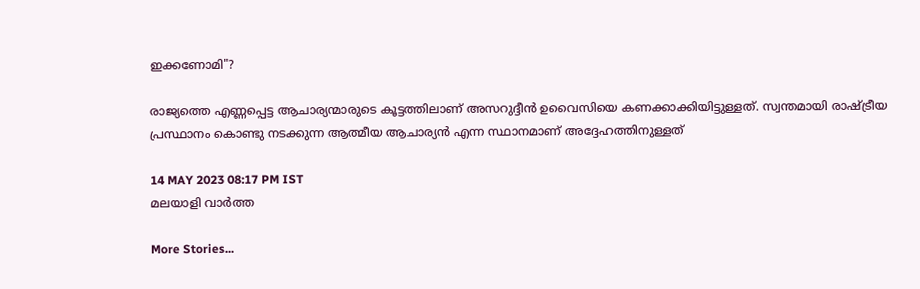ഇക്കണോമി"?

രാജ്യത്തെ എണ്ണപ്പെട്ട ആചാര്യന്മാരുടെ കൂട്ടത്തിലാണ് അസറുദ്ദീന്‍ ഉവൈസിയെ കണക്കാക്കിയിട്ടുള്ളത്. സ്വന്തമായി രാഷ്ട്രീയ പ്രസ്ഥാനം കൊണ്ടു നടക്കുന്ന ആത്മീയ ആചാര്യന്‍ എന്ന സ്ഥാനമാണ് അദ്ദേഹത്തിനുള്ളത്

14 MAY 2023 08:17 PM IST
മലയാളി വാര്‍ത്ത

More Stories...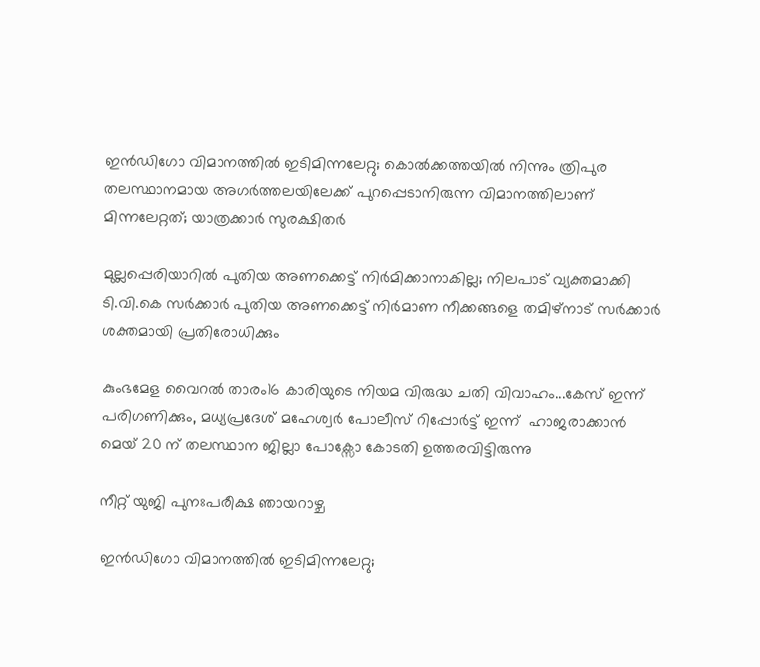ഇൻഡിഗോ വിമാനത്തിൽ ഇടിമിന്നലേറ്റു; കൊൽക്കത്തയിൽ നിന്നും ത്രിപുര തലസ്ഥാനമായ അഗർത്തലയിലേക്ക് പുറപ്പെടാനിരുന്ന വിമാനത്തിലാണ് മിന്നലേറ്റത്; യാത്രക്കാർ സുരക്ഷിതർ

മുല്ലപ്പെരിയാറിൽ പുതിയ അണക്കെട്ട് നിർമിക്കാനാകില്ല; നിലപാട് വ്യക്തമാക്കി ടി.വി.കെ സർക്കാർ പുതിയ അണക്കെട്ട് നിർമാണ നീക്കങ്ങളെ തമിഴ്‌നാട് സർക്കാർ ശക്തമായി പ്രതിരോധിക്കും

കുംഭമേള വൈറൽ താരം16 കാരിയുടെ നിയമ വിരുദ്ധ ചതി വിവാഹം...കേസ് ഇന്ന് പരിഗണിക്കും, മധ്യപ്രദേശ് മഹേശ്വർ പോലീസ് റിപ്പോർട്ട് ഇന്ന്  ഹാജരാക്കാൻ മെയ് 20 ന് തലസ്ഥാന ജില്ലാ പോക്സോ കോടതി ഉത്തരവിട്ടിരുന്നു

നീറ്റ് യുജി പുനഃപരീക്ഷ ഞായറാഴ്ച

ഇന്‍ഡിഗോ വിമാനത്തില്‍ ഇടിമിന്നലേറ്റു;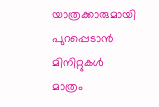യാത്രക്കാരുമായി പുറപ്പെടാന്‍ മിനിറ്റുകള്‍ മാത്രം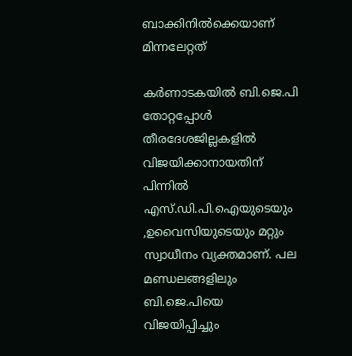ബാക്കിനില്‍ക്കെയാണ് മിന്നലേറ്റത്

കര്‍ണാടകയില്‍ ബി.ജെ.പി തോറ്റപ്പോള്‍ തീരദേശജില്ലകളില്‍ വിജയിക്കാനായതിന് പിന്നില്‍ എസ്.ഡി.പി.ഐയുടെയും ,ഉവൈസിയുടെയും മറ്റും സ്വാധീനം വ്യക്തമാണ്. പല മണ്ഡലങ്ങളിലും ബി.ജെ.പിയെ വിജയിപ്പിച്ചും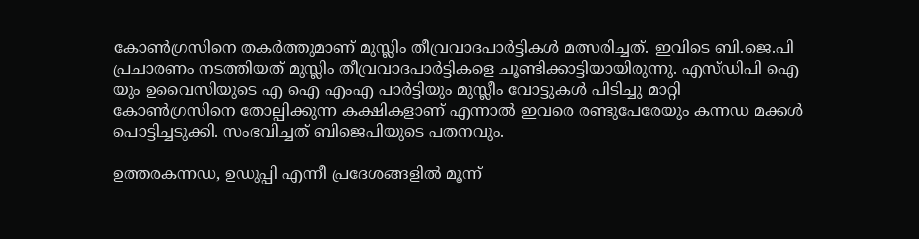കോണ്‍ഗ്രസിനെ തകര്‍ത്തുമാണ് മുസ്ലിം തീവ്രവാദപാര്‍ട്ടികള്‍ മത്സരിച്ചത്. ഇവിടെ ബി.ജെ.പി പ്രചാരണം നടത്തിയത് മുസ്ലിം തീവ്രവാദപാര്‍ട്ടികളെ ചൂണ്ടിക്കാട്ടിയായിരുന്നു. എസ്ഡിപി ഐ യും ഉവൈസിയുടെ എ ഐ എംഎ പാര്‍ട്ടിയും മുസ്ലീം വോട്ടുകള്‍ പിടിച്ചു മാറ്റി കോണ്‍ഗ്രസിനെ തോല്പിക്കുന്ന കക്ഷികളാണ് എന്നാല്‍ ഇവരെ രണ്ടുപേരേയും കന്നഡ മക്കള്‍ പൊട്ടിച്ചടുക്കി. സംഭവിച്ചത് ബിജെപിയുടെ പതനവും.

ഉത്തരകന്നഡ, ഉഡുപ്പി എന്നീ പ്രദേശങ്ങളില്‍ മൂന്ന്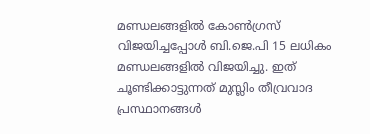മണ്ഡലങ്ങളില്‍ കോണ്‍ഗ്രസ് വിജയിച്ചപ്പോള്‍ ബി.ജെ.പി 15 ലധികം മണ്ഡലങ്ങളില്‍ വിജയിച്ചു. ഇത് ചൂണ്ടിക്കാട്ടുന്നത് മുസ്ലിം തീവ്രവാദ പ്രസ്ഥാനങ്ങള്‍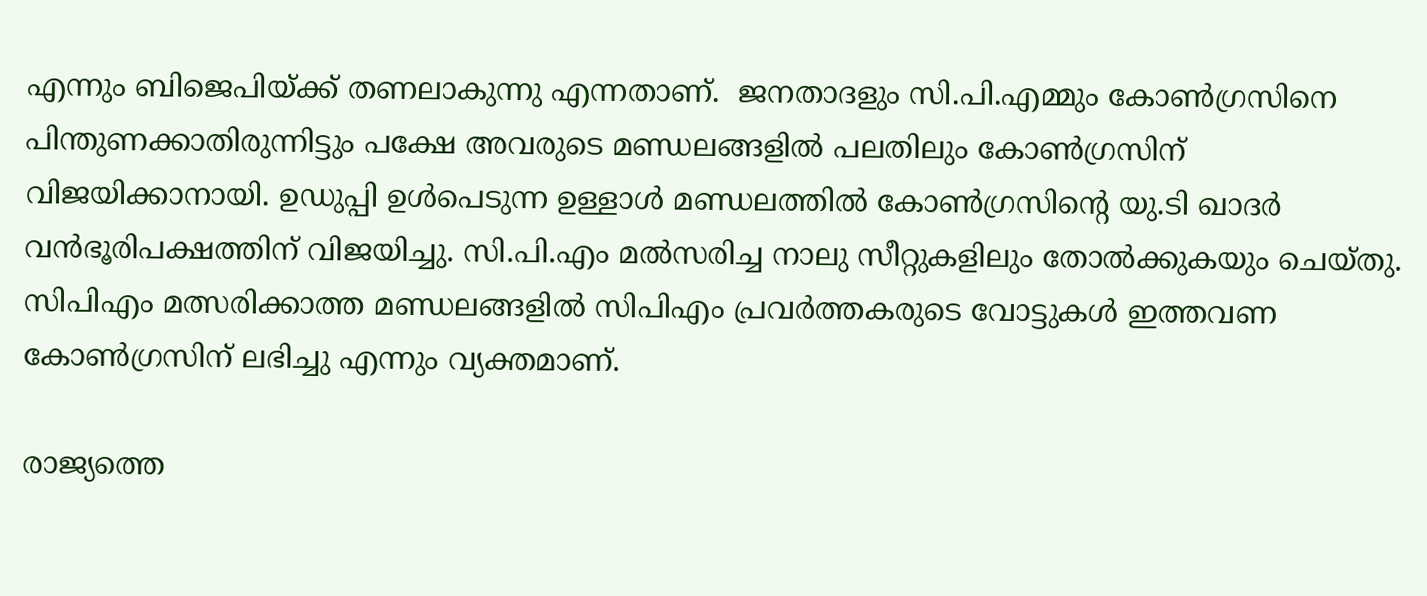എന്നും ബിജെപിയ്ക്ക് തണലാകുന്നു എന്നതാണ്.  ജനതാദളും സി.പി.എമ്മും കോണ്‍ഗ്രസിനെ പിന്തുണക്കാതിരുന്നിട്ടും പക്ഷേ അവരുടെ മണ്ഡലങ്ങളില്‍ പലതിലും കോണ്‍ഗ്രസിന് വിജയിക്കാനായി. ഉഡുപ്പി ഉള്‍പെടുന്ന ഉള്ളാള്‍ മണ്ഡലത്തില്‍ കോണ്‍ഗ്രസിന്റെ യു.ടി ഖാദര്‍ വന്‍ഭൂരിപക്ഷത്തിന് വിജയിച്ചു. സി.പി.എം മല്‍സരിച്ച നാലു സീറ്റുകളിലും തോല്‍ക്കുകയും ചെയ്തു. സിപിഎം മത്സരിക്കാത്ത മണ്ഡലങ്ങളില്‍ സിപിഎം പ്രവര്‍ത്തകരുടെ വോട്ടുകള്‍ ഇത്തവണ കോണ്‍ഗ്രസിന് ലഭിച്ചു എന്നും വ്യക്തമാണ്.

രാജ്യത്തെ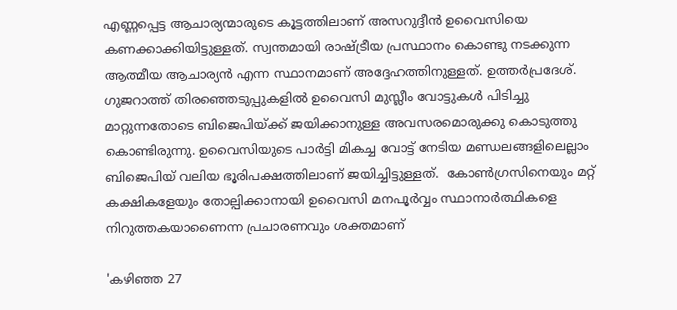എണ്ണപ്പെട്ട ആചാര്യന്മാരുടെ കൂട്ടത്തിലാണ് അസറുദ്ദീന്‍ ഉവൈസിയെ കണക്കാക്കിയിട്ടുള്ളത്. സ്വന്തമായി രാഷ്ട്രീയ പ്രസ്ഥാനം കൊണ്ടു നടക്കുന്ന ആത്മീയ ആചാര്യന്‍ എന്ന സ്ഥാനമാണ് അദ്ദേഹത്തിനുള്ളത്. ഉത്തര്‍പ്രദേശ്. ഗുജറാത്ത് തിരഞ്ഞെടുപ്പുകളില്‍ ഉവൈസി മുസ്ലീം വോട്ടുകള്‍ പിടിച്ചു മാറ്റുന്നതോടെ ബിജെപിയ്ക്ക് ജയിക്കാനുള്ള അവസരമൊരുക്കു കൊടുത്തു കൊണ്ടിരുന്നു. ഉവൈസിയുടെ പാര്‍ട്ടി മികച്ച വോട്ട് നേടിയ മണ്ഡലങ്ങളിലെല്ലാം ബിജെപിയ് വലിയ ഭൂരിപക്ഷത്തിലാണ് ജയിച്ചിട്ടുള്ളത്.  കോണ്‍ഗ്രസിനെയും മറ്റ് കക്ഷികളേയും തോല്പിക്കാനായി ഉവൈസി മനപൂര്‍വ്വം സ്ഥാനാര്‍ത്ഥികളെ നിറുത്തകയാണൈന്ന പ്രചാരണവും ശക്തമാണ്

'കഴിഞ്ഞ 27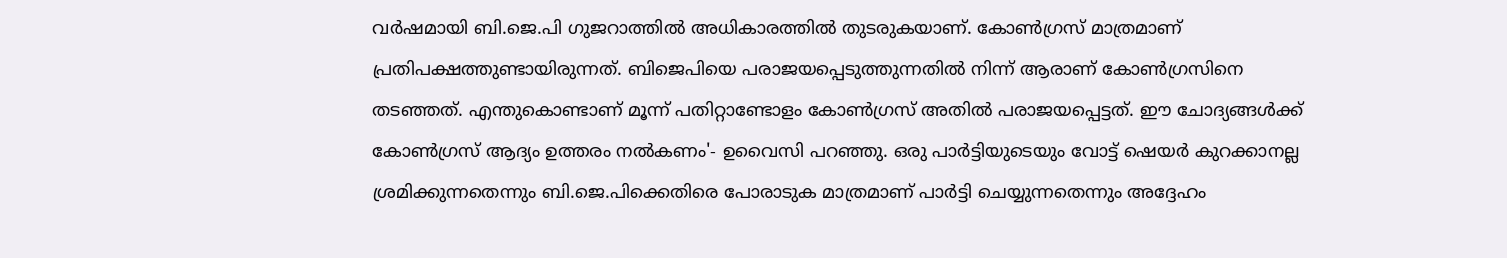വര്‍ഷമായി ബി.ജെ.പി ഗുജറാത്തില്‍ അധികാരത്തില്‍ തുടരുകയാണ്. കോണ്‍ഗ്രസ് മാത്രമാണ് പ്രതിപക്ഷത്തുണ്ടായിരുന്നത്. ബിജെപിയെ പരാജയപ്പെടുത്തുന്നതില്‍ നിന്ന് ആരാണ് കോണ്‍ഗ്രസിനെ തടഞ്ഞത്. എന്തുകൊണ്ടാണ് മൂന്ന് പതിറ്റാണ്ടോളം കോണ്‍ഗ്രസ് അതില്‍ പരാജയപ്പെട്ടത്. ഈ ചോദ്യങ്ങള്‍ക്ക് കോണ്‍ഗ്രസ് ആദ്യം ഉത്തരം നല്‍കണം'- ഉവൈസി പറഞ്ഞു. ഒരു പാര്‍ട്ടിയുടെയും വോട്ട് ഷെയര്‍ കുറക്കാനല്ല ശ്രമിക്കുന്നതെന്നും ബി.ജെ.പിക്കെതിരെ പോരാടുക മാത്രമാണ് പാര്‍ട്ടി ചെയ്യുന്നതെന്നും അദ്ദേഹം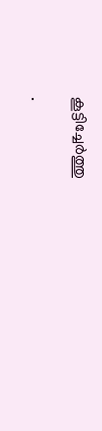കൂട്ടിച്ചേര്‍ത്തു

.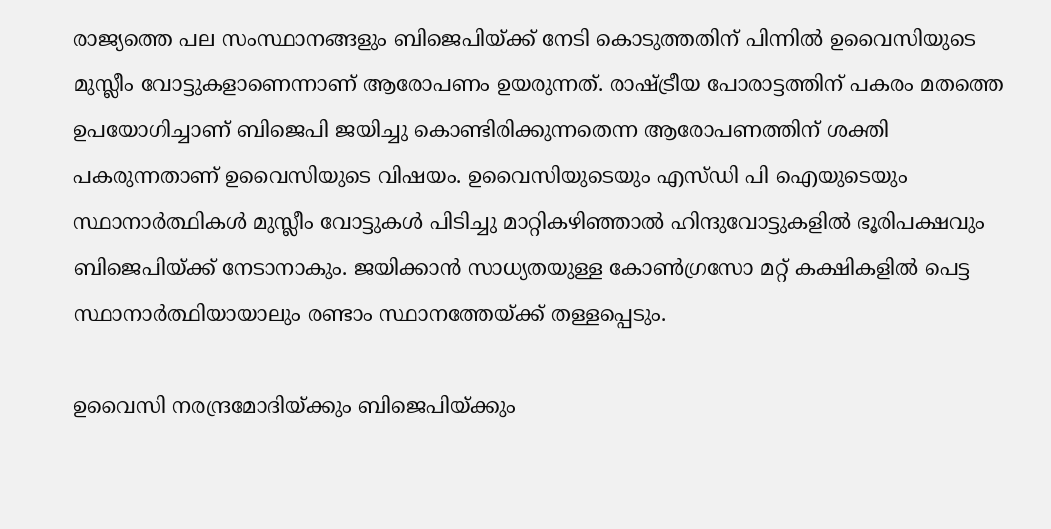രാജ്യത്തെ പല സംസ്ഥാനങ്ങളും ബിജെപിയ്ക്ക് നേടി കൊടുത്തതിന് പിന്നില്‍ ഉവൈസിയുടെ മുസ്ലീം വോട്ടുകളാണെന്നാണ് ആരോപണം ഉയരുന്നത്. രാഷ്ട്രീയ പോരാട്ടത്തിന് പകരം മതത്തെ ഉപയോഗിച്ചാണ് ബിജെപി ജയിച്ചു കൊണ്ടിരിക്കുന്നതെന്ന ആരോപണത്തിന് ശക്തി പകരുന്നതാണ് ഉവൈസിയുടെ വിഷയം. ഉവൈസിയുടെയും എസ്ഡി പി ഐയുടെയും സ്ഥാനാര്‍ത്ഥികള്‍ മുസ്ലീം വോട്ടുകള്‍ പിടിച്ചു മാറ്റികഴിഞ്ഞാല്‍ ഹിന്ദുവോട്ടുകളില്‍ ഭൂരിപക്ഷവും ബിജെപിയ്ക്ക് നേടാനാകും. ജയിക്കാന്‍ സാധ്യതയുള്ള കോണ്‍ഗ്രസോ മറ്റ് കക്ഷികളില്‍ പെട്ട സ്ഥാനാര്‍ത്ഥിയായാലും രണ്ടാം സ്ഥാനത്തേയ്ക്ക് തള്ളപ്പെടും.

ഉവൈസി നരന്ദ്രമോദിയ്ക്കും ബിജെപിയ്ക്കും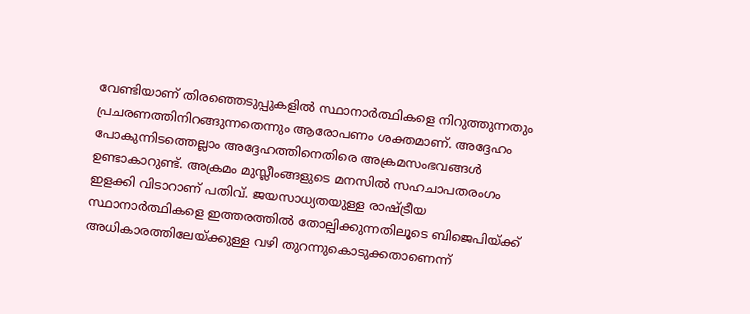വേണ്ടിയാണ് തിരഞ്ഞെടുപ്പുകളില്‍ സ്ഥാനാര്‍ത്ഥികളെ നിറുത്തുന്നതും പ്രചരണത്തിനിറങ്ങുന്നതെന്നും ആരോപണം ശക്തമാണ്. അദ്ദേഹം പോകുന്നിടത്തെല്ലാം അദ്ദേഹത്തിനെതിരെ അക്രമസംഭവങ്ങള്‍ ഉണ്ടാകാറുണ്ട്. അക്രമം മുസ്ലീംങ്ങളുടെ മനസില്‍ സഹചാപതരംഗം  ഇളക്കി വിടാറാണ് പതിവ്. ജയസാധ്യതയുള്ള രാഷ്ട്രീയ സ്ഥാനാര്‍ത്ഥികളെ ഇത്തരത്തില്‍ തോല്പിക്കുന്നതിലൂടെ ബിജെപിയ്ക്ക് അധികാരത്തിലേയ്ക്കുള്ള വഴി തുറന്നുകൊടുക്കതാണെന്ന്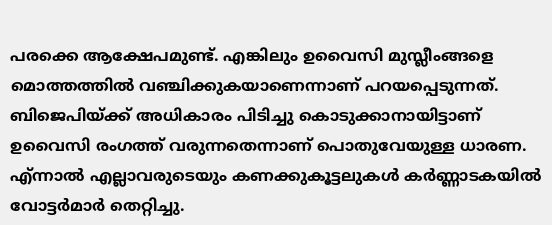പരക്കെ ആക്ഷേപമുണ്ട്. എങ്കിലും ഉവൈസി മുസ്ലീംങ്ങളെ മൊത്തത്തില്‍ വഞ്ചിക്കുകയാണെന്നാണ് പറയപ്പെടുന്നത്. ബിജെപിയ്ക്ക് അധികാരം പിടിച്ചു കൊടുക്കാനായിട്ടാണ് ഉവൈസി രംഗത്ത് വരുന്നതെന്നാണ് പൊതുവേയുള്ള ധാരണ. എ്ന്നാല്‍ എല്ലാവരുടെയും കണക്കുകൂട്ടലുകള്‍ കര്‍ണ്ണാടകയില്‍ വോട്ടര്‍മാര്‍ തെറ്റിച്ചു.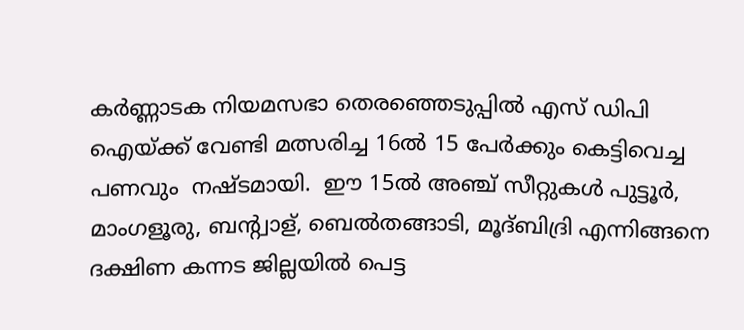കര്‍ണ്ണാടക നിയമസഭാ തെരഞ്ഞെടുപ്പില്‍ എസ് ഡിപി ഐയ്ക്ക് വേണ്ടി മത്സരിച്ച 16ല്‍ 15 പേര്‍ക്കും കെട്ടിവെച്ച പണവും  നഷ്ടമായി.  ഈ 15ല്‍ അഞ്ച് സീറ്റുകള്‍ പുട്ടൂര്‍, മാംഗളൂരു, ബന്റ്വാള്, ബെല്‍തങ്ങാടി, മൂദ്ബിദ്രി എന്നിങ്ങനെ ദക്ഷിണ കന്നട ജില്ലയില്‍ പെട്ട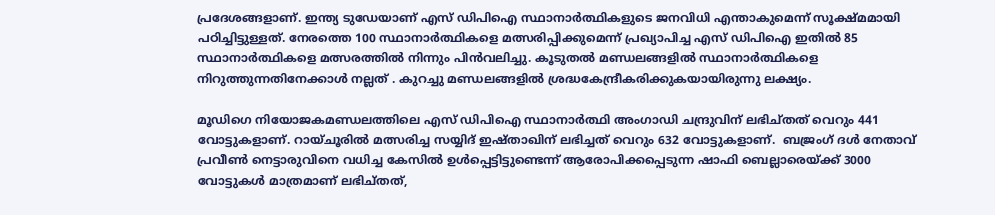പ്രദേശങ്ങളാണ്. ഇന്ത്യ ടുഡേയാണ് എസ് ഡിപിഐ സ്ഥാനാര്‍ത്ഥികളുടെ ജനവിധി എന്താകുമെന്ന് സൂക്ഷ്മമായി പഠിച്ചിട്ടുള്ളത്. നേരത്തെ 100 സ്ഥാനാര്‍ത്ഥികളെ മത്സരിപ്പിക്കുമെന്ന് പ്രഖ്യാപിച്ച എസ് ഡിപിഐ ഇതില്‍ 85 സ്ഥാനാര്‍ത്ഥികളെ മത്സരത്തില്‍ നിന്നും പിന്‍വലിച്ചു. കൂടുതല്‍ മണ്ഡലങ്ങളില്‍ സ്ഥാനാര്‍ത്ഥികളെ നിറുത്തുന്നതിനേക്കാള്‍ നല്ലത് . കുറച്ചു മണ്ഡലങ്ങളില്‍ ശ്രദ്ധകേന്ദ്രീകരിക്കുകയായിരുന്നു ലക്ഷ്യം.

മൂഡിഗെ നിയോജകമണ്ഡലത്തിലെ എസ് ഡിപിഐ സ്ഥാനാര്‍ത്ഥി അംഗാഡി ചന്ദ്രുവിന് ലഭിച്തത് വെറും 441 വോട്ടുകളാണ്. റായ്ചൂരില്‍ മത്സരിച്ച സയ്യിദ് ഇഷ്താഖിന് ലഭിച്ചത് വെറും 632 വോട്ടുകളാണ്.  ബജ്രംഗ് ദള്‍ നേതാവ് പ്രവീണ്‍ നെട്ടാരുവിനെ വധിച്ച കേസില്‍ ഉള്‍പ്പെട്ടിട്ടുണ്ടെന്ന് ആരോപിക്കപ്പെടുന്ന ഷാഫി ബെല്ലാരെയ്ക്ക് 3000 വോട്ടുകള്‍ മാത്രമാണ് ലഭിച്തത്,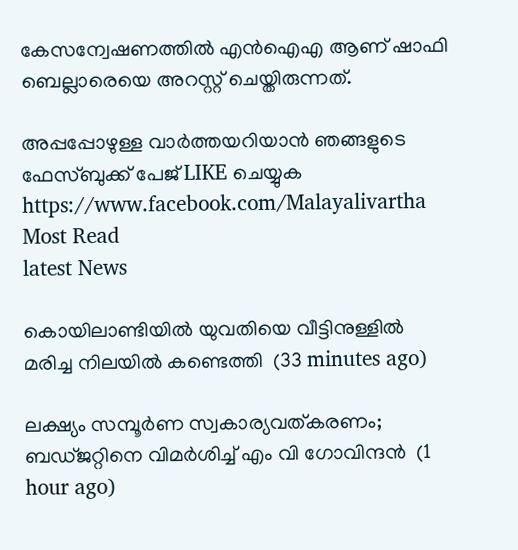കേസന്വേഷണത്തില്‍ എന്‍ഐഎ ആണ് ഷാഫി ബെല്ലാരെയെ അറസ്റ്റ് ചെയ്തിരുന്നത്.

അപ്പപ്പോഴുള്ള വാര്‍ത്തയറിയാന്‍ ഞങ്ങളുടെ ഫേസ്‌ബുക്ക്‌ പേജ് LIKE ചെയ്യുക
https://www.facebook.com/Malayalivartha
Most Read
latest News

കൊയിലാണ്ടിയില്‍ യുവതിയെ വീട്ടിനുള്ളില്‍ മരിച്ച നിലയില്‍ കണ്ടെത്തി  (33 minutes ago)

ലക്ഷ്യം സമ്പൂര്‍ണ സ്വകാര്യവത്കരണം; ബഡ്ജറ്റിനെ വിമര്‍ശിച്ച് എം വി ഗോവിന്ദന്‍  (1 hour ago)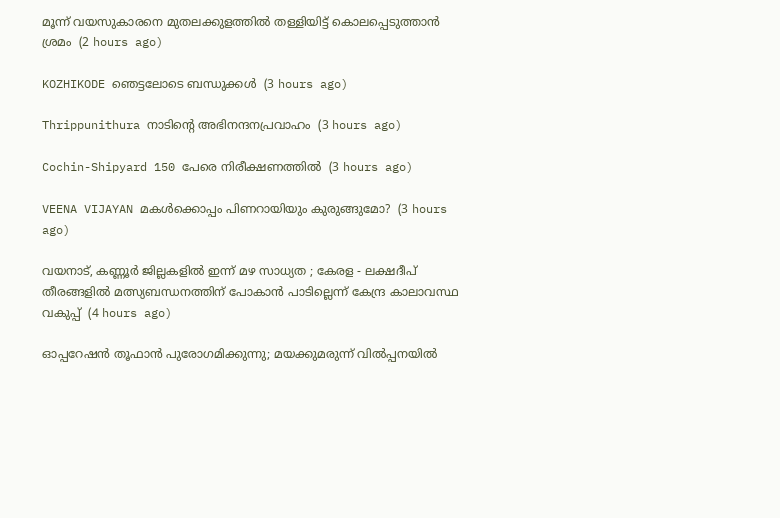മൂന്ന് വയസുകാരനെ മുതലക്കുളത്തില്‍ തള്ളിയിട്ട് കൊലപ്പെടുത്താന്‍ ശ്രമം  (2 hours ago)

KOZHIKODE ഞെട്ടലോടെ ബന്ധുക്കൾ  (3 hours ago)

Thrippunithura നാടിന്റെ അഭിനന്ദനപ്രവാഹം  (3 hours ago)

Cochin-Shipyard 150 പേരെ നിരീക്ഷണത്തിൽ  (3 hours ago)

VEENA VIJAYAN മകൾക്കൊപ്പം പിണറായിയും കുരുങ്ങുമോ?  (3 hours ago)

വയനാട്, കണ്ണൂർ ജില്ലകളിൽ ഇന്ന് മഴ സാധ്യത ; കേരള - ലക്ഷദീപ് തീരങ്ങളിൽ മത്സ്യബന്ധനത്തിന് പോകാൻ പാടില്ലെന്ന് കേന്ദ്ര കാലാവസ്ഥ വകുപ്പ്  (4 hours ago)

ഓപ്പറേഷന്‍ തൂഫാന്‍ പുരോഗമിക്കുന്നു; മയക്കുമരുന്ന് വില്‍പ്പനയില്‍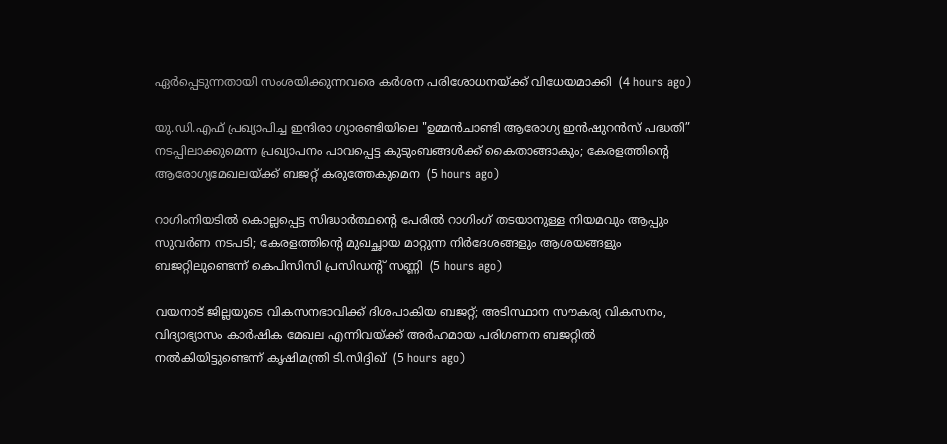ഏര്‍പ്പെടുന്നതായി സംശയിക്കുന്നവരെ കര്‍ശന പരിശോധനയ്ക്ക് വിധേയമാക്കി  (4 hours ago)

യു.ഡി.എഫ് പ്രഖ്യാപിച്ച ഇന്ദിരാ ഗ്യാരണ്ടിയിലെ "ഉമ്മൻചാണ്ടി ആരോഗ്യ ഇൻഷുറൻസ് പദ്ധതി” നടപ്പിലാക്കുമെന്ന പ്രഖ്യാപനം പാവപ്പെട്ട കുടുംബങ്ങൾക്ക് കൈതാങ്ങാകും; കേരളത്തിന്റെ ആരോഗ്യമേഖലയ്ക്ക് ബജറ്റ് കരുത്തേകുമെന  (5 hours ago)

റാഗിംനിയടില്‍ കൊല്ലപ്പെട്ട സിദ്ധാര്‍ത്ഥന്റെ പേരില്‍ റാഗിംഗ് തടയാനുള്ള നിയമവും ആപ്പും സുവര്‍ണ നടപടി; കേരളത്തിന്റെ മുഖച്ഛായ മാറ്റുന്ന നിര്‍ദേശങ്ങളും ആശയങ്ങളും ബജറ്റിലുണ്ടെന്ന് കെപിസിസി പ്രസിഡന്റ് സണ്ണി  (5 hours ago)

വയനാട് ജില്ലയുടെ വികസനഭാവിക്ക് ദിശപാകിയ ബജറ്റ്; അടിസ്ഥാന സൗകര്യ വികസനം, വിദ്യാഭ്യാസം കാര്‍ഷിക മേഖല എന്നിവയ്ക്ക് അര്‍ഹമായ പരിഗണന ബജറ്റില്‍ നല്‍കിയിട്ടുണ്ടെന്ന് കൃഷിമന്ത്രി ടി.സിദ്ദിഖ്  (5 hours ago)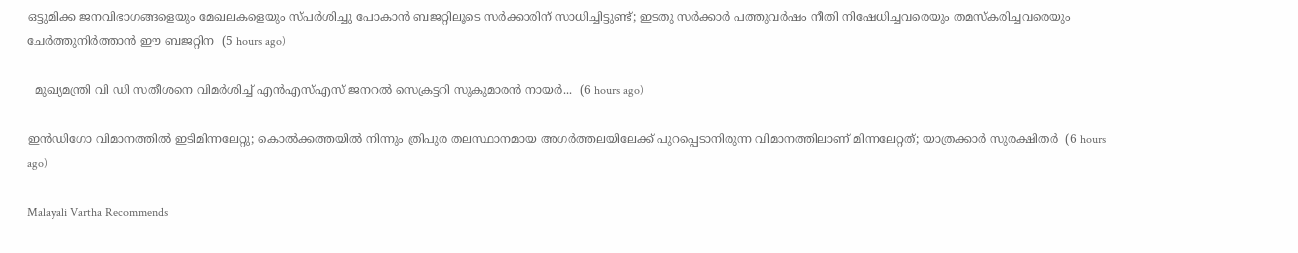ഒട്ടുമിക്ക ജനവിഭാഗങ്ങളെയും മേഖലകളെയും സ്പര്‍ശിച്ചു പോകാന്‍ ബജറ്റിലൂടെ സര്‍ക്കാരിന് സാധിച്ചിട്ടുണ്ട്; ഇടതു സര്‍ക്കാര്‍ പത്തുവര്‍ഷം നീതി നിഷേധിച്ചവരെയും തമസ്‌കരിച്ചവരെയും ചേര്‍ത്തുനിര്‍ത്താന്‍ ഈ ബജറ്റിന  (5 hours ago)

  മുഖ്യമന്ത്രി വി ഡി സതീശനെ വിമർശിച്ച് എൻഎസ്എസ് ജനറൽ സെക്രട്ടറി സുകുമാരൻ നായർ...  (6 hours ago)

ഇൻഡിഗോ വിമാനത്തിൽ ഇടിമിന്നലേറ്റു; കൊൽക്കത്തയിൽ നിന്നും ത്രിപുര തലസ്ഥാനമായ അഗർത്തലയിലേക്ക് പുറപ്പെടാനിരുന്ന വിമാനത്തിലാണ് മിന്നലേറ്റത്; യാത്രക്കാർ സുരക്ഷിതർ  (6 hours ago)

Malayali Vartha Recommends